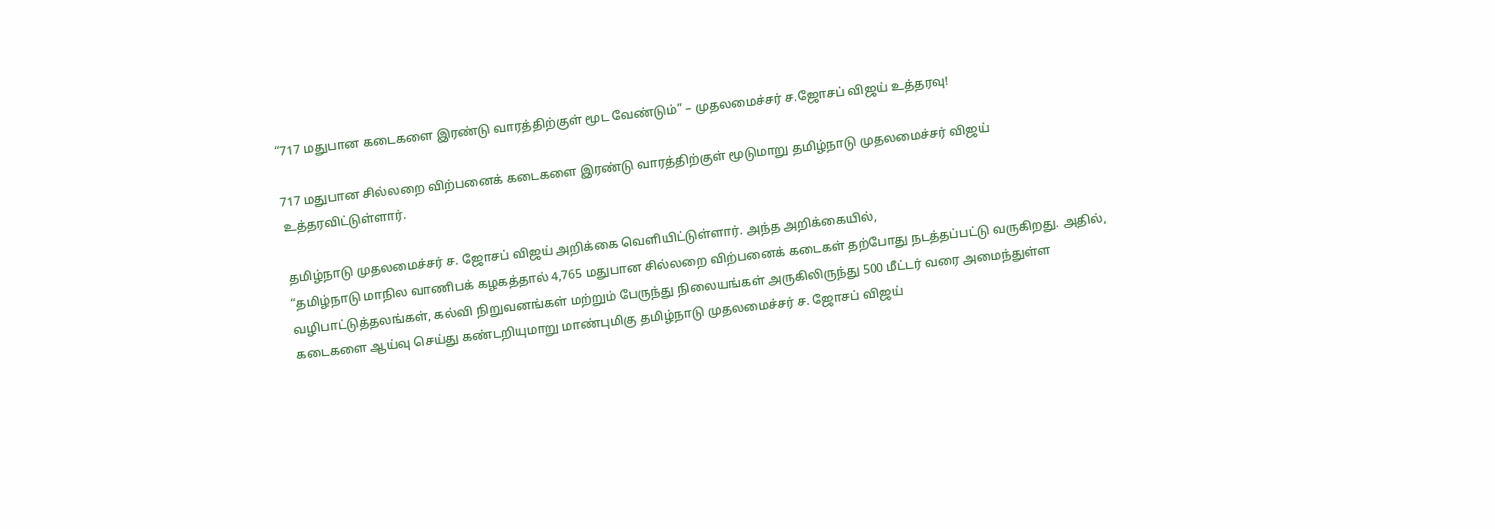“717 மதுபான கடைகளை இரண்டு வாரத்திற்குள் மூட வேண்டும்” – முதலமைச்சர் ச.ஜோசப் விஜய் உத்தரவு!

717 மதுபான சில்லறை விற்பனைக் கடைகளை இரண்டு வாரத்திற்குள் மூடுமாறு தமிழ்நாடு முதலமைச்சர் விஜய் உத்தரவிட்டுள்ளார்.

தமிழ்நாடு முதலமைச்சர் ச. ஜோசப் விஜய் அறிக்கை வெளியிட்டுள்ளார். அந்த அறிக்கையில்,
“தமிழ்நாடு மாநில வாணிபக் கழகத்தால் 4,765 மதுபான சில்லறை விற்பனைக் கடைகள் தற்போது நடத்தப்பட்டு வருகிறது. அதில், வழிபாட்டுத்தலங்கள், கல்வி நிறுவனங்கள் மற்றும் பேருந்து நிலையங்கள் அருகிலிருந்து 500 மீட்டர் வரை அமைந்துள்ள கடைகளை ஆய்வு செய்து கண்டறியுமாறு மாண்புமிகு தமிழ்நாடு முதலமைச்சர் ச. ஜோசப் விஜய்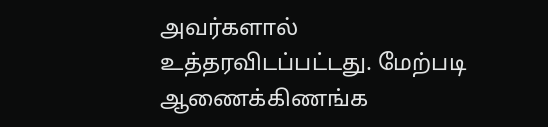அவர்களால் உத்தரவிடப்பட்டது. மேற்படி ஆணைக்கிணங்க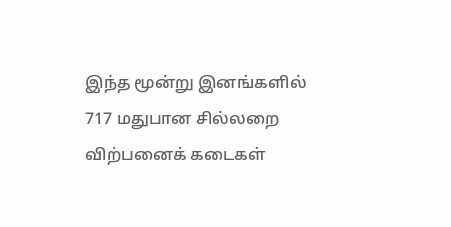இந்த மூன்று இனங்களில் 717 மதுபான சில்லறை விற்பனைக் கடைகள்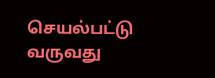செயல்பட்டு வருவது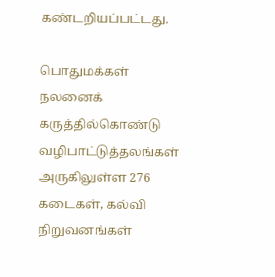கண்டறியப்பட்டது.

பொதுமக்கள் நலனைக் கருத்தில்கொண்டு வழிபாட்டுத்தலங்கள் அருகிலுள்ள 276 கடைகள், கல்வி நிறுவனங்கள்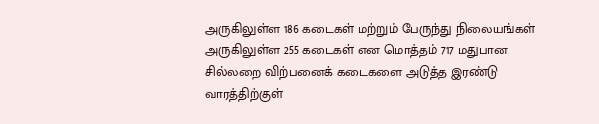அருகிலுள்ள 186 கடைகள் மற்றும் பேருந்து நிலையங்கள் அருகிலுள்ள 255 கடைகள் என மொத்தம் 717 மதுபான சில்லறை விற்பனைக் கடைகளை அடுத்த இரண்டு வாரத்திற்குள்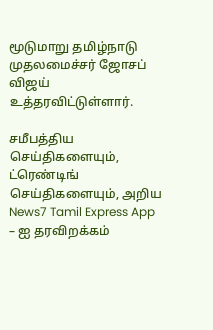மூடுமாறு தமிழ்நாடு முதலமைச்சர் ஜோசப் விஜய் உத்தரவிட்டுள்ளார்.

சமீபத்திய செய்திகளையும், ட்ரெண்டிங் செய்திகளையும், அறிய News7 Tamil Express App – ஐ தரவிறக்கம்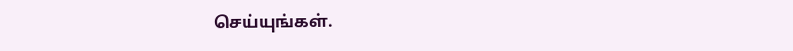செய்யுங்கள்.